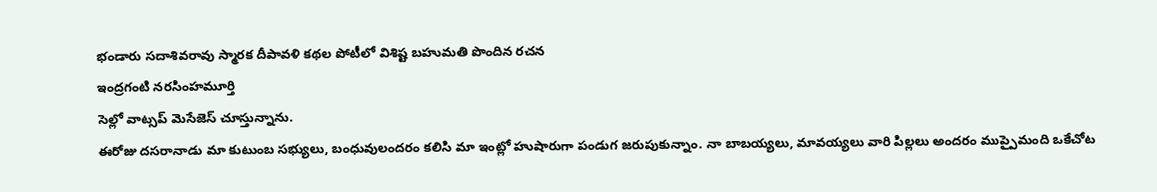భండారు సదాశివరావు స్మారక దీపావళి కథల పోటీలో విశిష్ట బహుమతి పొందిన రచన
ఇంద్రగంటి నరసింహమూర్తి
సెల్లో వాట్సప్ మెసేజెస్ చూస్తున్నాను.
ఈరోజు దసరానాడు మా కుటుంబ సభ్యులు, బంధువులందరం కలిసి మా ఇంట్లో హుషారుగా పండుగ జరుపుకున్నాం. నా బాబయ్యలు, మావయ్యలు వారి పిల్లలు అందరం ముప్పైమంది ఒకేచోట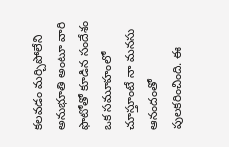కలవడం మర్చిపోలేని అనుభూతి అంటూ వారి ఫొటోతో కూడిన సందేశం ఒక సమూహంలో చూస్తూంటే నా మనసు ఆనందంతో పులకరించింది. ఈ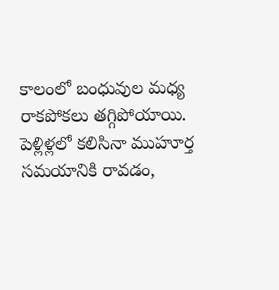కాలంలో బంధువుల మధ్య రాకపోకలు తగ్గిపోయాయి. పెళ్లిళ్లలో కలిసినా ముహూర్త సమయానికి రావడం,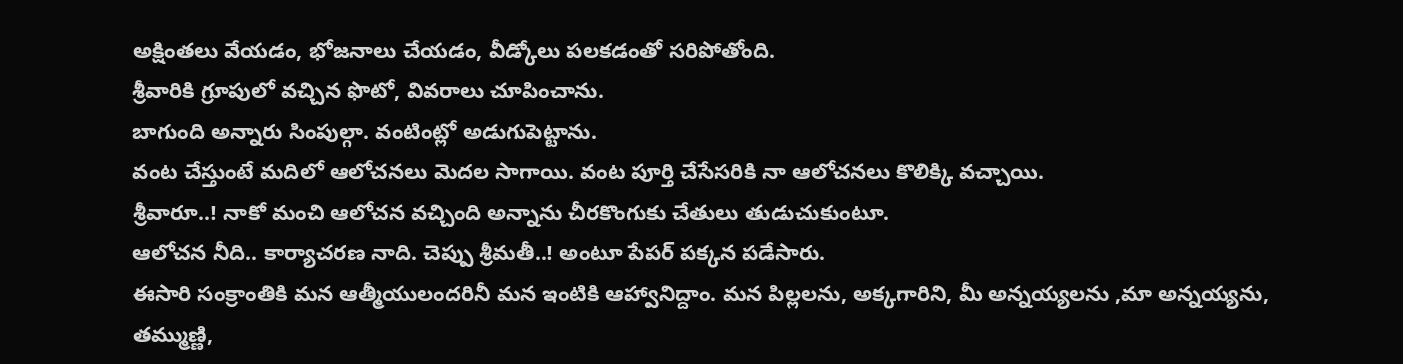అక్షింతలు వేయడం, భోజనాలు చేయడం, వీడ్కోలు పలకడంతో సరిపోతోంది.
శ్రీవారికి గ్రూపులో వచ్చిన ఫొటో, వివరాలు చూపించాను.
బాగుంది అన్నారు సింపుల్గా. వంటింట్లో అడుగుపెట్టాను.
వంట చేస్తుంటే మదిలో ఆలోచనలు మెదల సాగాయి. వంట పూర్తి చేసేసరికి నా ఆలోచనలు కొలిక్కి వచ్చాయి.
శ్రీవారూ..! నాకో మంచి ఆలోచన వచ్చింది అన్నాను చీరకొంగుకు చేతులు తుడుచుకుంటూ.
ఆలోచన నీది.. కార్యాచరణ నాది. చెప్పు శ్రీమతీ..! అంటూ పేపర్ పక్కన పడేసారు.
ఈసారి సంక్రాంతికి మన ఆత్మీయులందరినీ మన ఇంటికి ఆహ్వానిద్దాం. మన పిల్లలను, అక్కగారిని, మీ అన్నయ్యలను ,మా అన్నయ్యను, తమ్ముణ్ణి,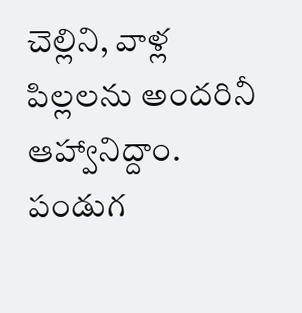చెల్లిని, వాళ్ల పిల్లలను అందరినీ ఆహ్వానిద్దాం. పండుగ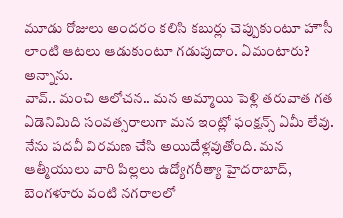మూడు రోజులు అందరం కలిసి కబుర్లు చెప్పుకుంటూ హౌసీ లాంటి ఆటలు ఆడుకుంటూ గడుపుదాం. ఏమంటారు? అన్నాను.
వావ్.. మంచి ఆలోచన.. మన అమ్మాయి పెళ్లి తరువాత గత ఏడెనిమిది సంవత్సరాలుగా మన ఇంట్లో ఫంక్షన్స్ ఏమీ లేవు. నేను పదవీ విరమణ చేసి అయిదేళ్లవుతోంది. మన ఆత్మీయులు వారి పిల్లలు ఉద్యోగరీత్యా హైదరాబాద్, బెంగళూరు వంటి నగరాలలో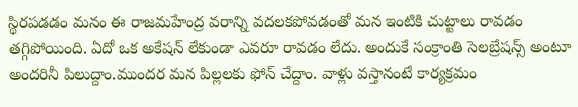స్థిరపడడం మనం ఈ రాజమహేంద్ర వరాన్ని వదలకపోవడంతో మన ఇంటికి చుట్టాలు రావడం తగ్గిపోయింది. ఏదో ఒక అకేషన్ లేకుండా ఎవరూ రావడం లేదు. అందుకే సంక్రాంతి సెలబ్రేషన్స్ అంటూ అందరినీ పిలుద్దాం.ముందర మన పిల్లలకు ఫోన్ చేద్దాం. వాళ్లు వస్తానంటే కార్యక్రమం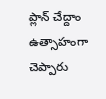ప్లాన్ చేద్దాం ఉత్సాహంగా చెప్పారు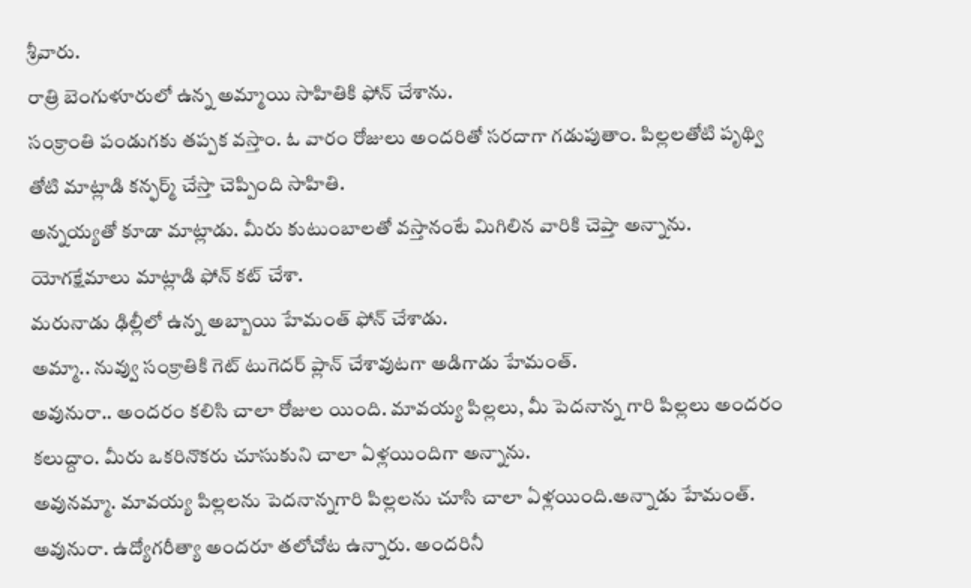శ్రీవారు.
రాత్రి బెంగుళూరులో ఉన్న అమ్మాయి సాహితికి ఫోన్ చేశాను.
సంక్రాంతి పండుగకు తప్పక వస్తాం. ఓ వారం రోజులు అందరితో సరదాగా గడుపుతాం. పిల్లలతోటి పృథ్వి తోటి మాట్లాడి కన్ఫర్మ్ చేస్తా చెప్పింది సాహితి.
అన్నయ్యతో కూడా మాట్లాడు. మీరు కుటుంబాలతో వస్తానంటే మిగిలిన వారికి చెప్తా అన్నాను. యోగక్షేమాలు మాట్లాడి ఫోన్ కట్ చేశా.
మరునాడు ఢిల్లీలో ఉన్న అబ్బాయి హేమంత్ ఫోన్ చేశాడు.
అమ్మా.. నువ్వు సంక్రాతికి గెట్ టుగెదర్ ప్లాన్ చేశావుటగా అడిగాడు హేమంత్.
అవునురా.. అందరం కలిసి చాలా రోజుల యింది. మావయ్య పిల్లలు, మీ పెదనాన్న గారి పిల్లలు అందరం కలుద్దాం. మీరు ఒకరినొకరు చూసుకుని చాలా ఏళ్లయిందిగా అన్నాను.
అవునమ్మా. మావయ్య పిల్లలను పెదనాన్నగారి పిల్లలను చూసి చాలా ఏళ్లయింది.అన్నాడు హేమంత్.
అవునురా. ఉద్యోగరీత్యా అందరూ తలోచోట ఉన్నారు. అందరినీ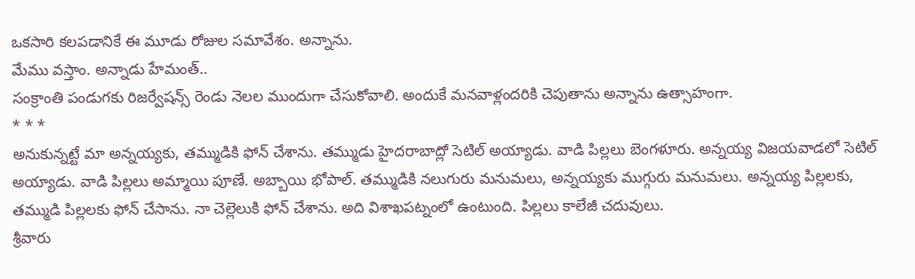ఒకసారి కలపడానికే ఈ మూడు రోజుల సమావేశం. అన్నాను.
మేము వస్తాం. అన్నాడు హేమంత్..
సంక్రాంతి పండుగకు రిజర్వేషన్స్ రెండు నెలల ముందుగా చేసుకోవాలి. అందుకే మనవాళ్లందరికి చెపుతాను అన్నాను ఉత్సాహంగా.
* * *
అనుకున్నట్టే మా అన్నయ్యకు, తమ్ముడికి ఫోన్ చేశాను. తమ్ముడు హైదరాబాద్లో సెటిల్ అయ్యాడు. వాడి పిల్లలు బెంగళూరు. అన్నయ్య విజయవాడలో సెటిల్ అయ్యాడు. వాడి పిల్లలు అమ్మాయి పూణే. అబ్బాయి భోపాల్. తమ్ముడికి నలుగురు మనుమలు, అన్నయ్యకు ముగ్గురు మనుమలు. అన్నయ్య పిల్లలకు, తమ్ముడి పిల్లలకు ఫోన్ చేసాను. నా చెల్లెలుకి ఫోన్ చేశాను. అది విశాఖపట్నంలో ఉంటుంది. పిల్లలు కాలేజీ చదువులు.
శ్రీవారు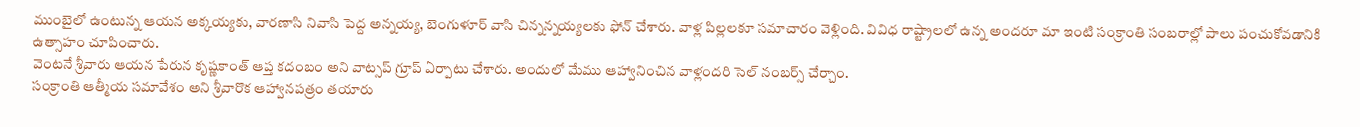ముంబైలో ఉంటున్న ఆయన అక్కయ్యకు, వారణాసి నివాసి పెద్ద అన్నయ్య, బెంగుళూర్ వాసి చిన్నన్నయ్యలకు ఫోన్ చేశారు. వాళ్ల పిల్లలకూ సమాచారం వెళ్లింది. వివిధ రాష్ట్రాలలో ఉన్న అందరూ మా ఇంటి సంక్రాంతి సంబరాల్లో పాలు పంచుకోవడానికి ఉత్సాహం చూపించారు.
వెంటనే శ్రీవారు ఆయన పేరున కృష్ణకాంత్ ఆప్త కదంబం అని వాట్సప్ గ్రూప్ ఏర్పాటు చేశారు. అందులో మేము ఆహ్వానించిన వాళ్లందరి సెల్ నంబర్స్ చేర్చాం.
సంక్రాంతి ఆత్మీయ సమావేశం అని శ్రీవారొక ఆహ్వానపత్రం తయారు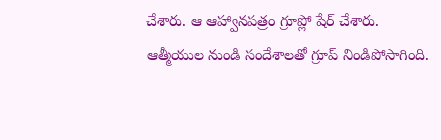చేశారు. ఆ ఆహ్వానపత్రం గ్రూప్లో షేర్ చేశారు.
ఆత్మీయుల నుండి సందేశాలతో గ్రూప్ నిండిపోసాగింది.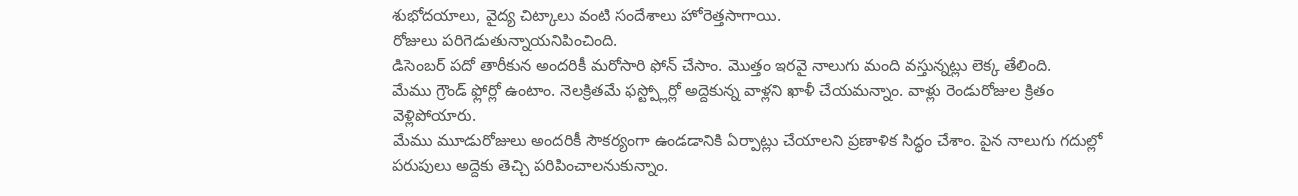శుభోదయాలు, వైద్య చిట్కాలు వంటి సందేశాలు హోరెత్తసాగాయి.
రోజులు పరిగెడుతున్నాయనిపించింది.
డిసెంబర్ పదో తారీకున అందరికీ మరోసారి ఫోన్ చేసాం. మొత్తం ఇరవై నాలుగు మంది వస్తున్నట్లు లెక్క తేలింది.
మేము గ్రౌండ్ ఫ్లోర్లో ఉంటాం. నెలక్రితమే ఫస్ట్ప్లోర్లో అద్దెకున్న వాళ్లని ఖాళీ చేయమన్నాం. వాళ్లు రెండురోజుల క్రితం వెళ్లిపోయారు.
మేము మూడురోజులు అందరికీ సౌకర్యంగా ఉండడానికి ఏర్పాట్లు చేయాలని ప్రణాళిక సిద్ధం చేశాం. పైన నాలుగు గదుల్లో పరుపులు అద్దెకు తెచ్చి పరిపించాలనుకున్నాం.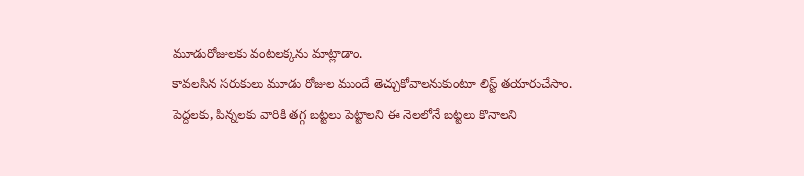మూడురోజులకు వంటలక్కను మాట్లాడాం.
కావలసిన సరుకులు మూడు రోజుల ముందే తెచ్చుకోవాలనుకుంటూ లిస్ట్ తయారుచేసాం. పెద్దలకు, పిన్నలకు వారికి తగ్గ బట్టలు పెట్టాలని ఈ నెలలోనే బట్టలు కొనాలని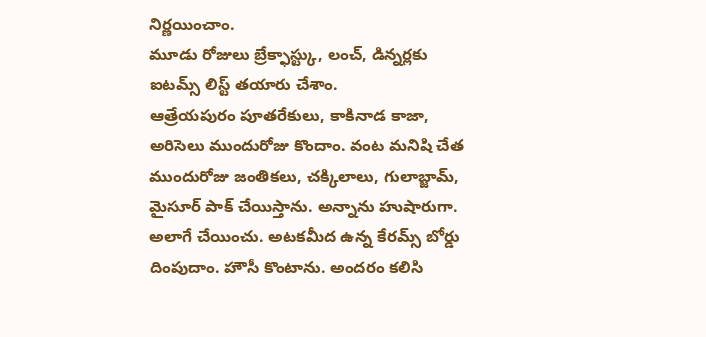నిర్ణయించాం.
మూడు రోజులు బ్రేక్ఫాస్ట్కు, లంచ్, డిన్నర్లకు ఐటమ్స్ లిస్ట్ తయారు చేశాం.
ఆత్రేయపురం పూతరేకులు, కాకినాడ కాజా, అరిసెలు ముందురోజు కొందాం. వంట మనిషి చేత ముందురోజు జంతికలు, చక్కిలాలు, గులాబ్జామ్, మైసూర్ పాక్ చేయిస్తాను. అన్నాను హుషారుగా.
అలాగే చేయించు. అటకమీద ఉన్న కేరమ్స్ బోర్డు దింపుదాం. హౌసీ కొంటాను. అందరం కలిసి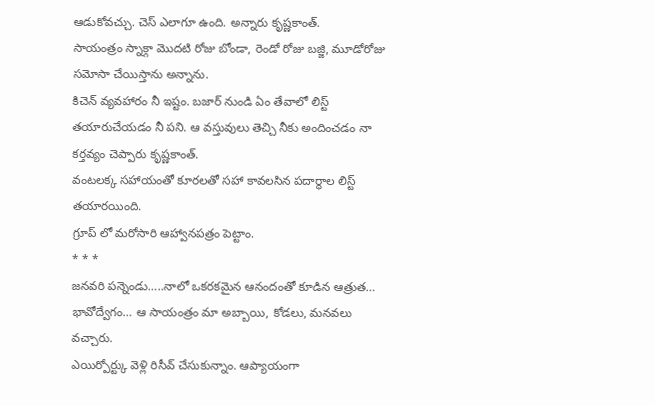ఆడుకోవచ్చు. చెస్ ఎలాగూ ఉంది. అన్నారు కృష్ణకాంత్.
సాయంత్రం స్నాక్గా మొదటి రోజు బోండా, రెండో రోజు బజ్జి, మూడోరోజు సమోసా చేయిస్తాను అన్నాను.
కిచెన్ వ్యవహారం నీ ఇష్టం. బజార్ నుండి ఏం తేవాలో లిస్ట్ తయారుచేయడం నీ పని. ఆ వస్తువులు తెచ్చి నీకు అందించడం నా కర్తవ్యం చెప్పారు కృష్ణకాంత్.
వంటలక్క సహాయంతో కూరలతో సహా కావలసిన పదార్థాల లిస్ట్ తయారయింది.
గ్రూప్ లో మరోసారి ఆహ్వానపత్రం పెట్టాం.
* * *
జనవరి పన్నెండు…..నాలో ఒకరకమైన ఆనందంతో కూడిన ఆత్రుత… భావోద్వేగం… ఆ సాయంత్రం మా అబ్బాయి, కోడలు, మనవలు వచ్చారు.
ఎయిర్పోర్ట్కు వెళ్లి రిసీవ్ చేసుకున్నాం. ఆప్యాయంగా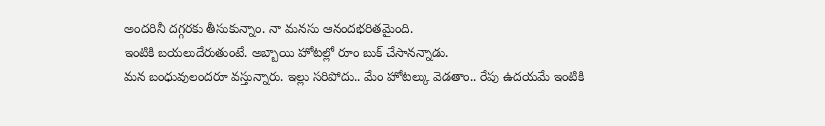అందరినీ దగ్గరకు తీసుకున్నాం. నా మనసు ఆనందభరితమైంది.
ఇంటికి బయలుదేరుతుంటే. అబ్బాయి హోటల్లో రూం బుక్ చేసానన్నాడు.
మన బంధువులందరూ వస్తున్నారు. ఇల్లు సరిపోదు.. మేం హోటల్కు వెడతాం.. రేపు ఉదయమే ఇంటికి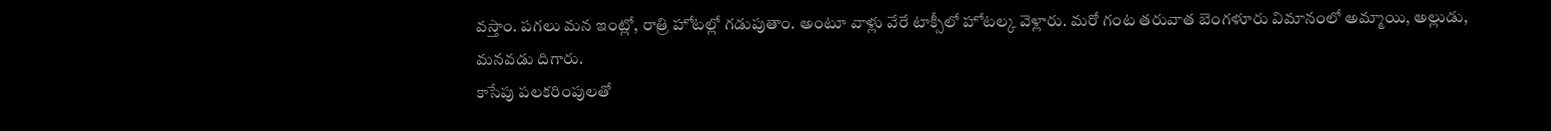వస్తాం. పగలు మన ఇంట్లో, రాత్రి హోటల్లో గడుపుతాం. అంటూ వాళ్లు వేరే టాక్సీలో హోటల్క వెళ్లారు. మరో గంట తరువాత బెంగళూరు విమానంలో అమ్మాయి, అల్లుడు, మనవడు దిగారు.
కాసేపు పలకరింపులతో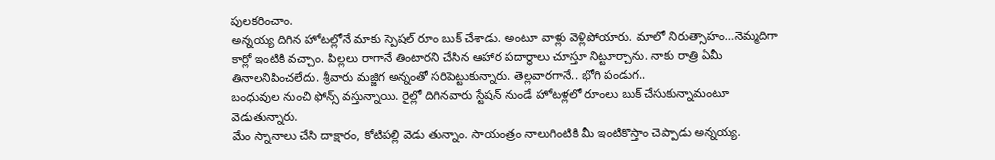పులకరించాం.
అన్నయ్య దిగిన హోటల్లోనే మాకు స్పెషల్ రూం బుక్ చేశాడు. అంటూ వాళ్లు వెళ్లిపోయారు. మాలో నిరుత్సాహం…నెమ్మదిగా కార్లో ఇంటికి వచ్చాం. పిల్లలు రాగానే తింటారని చేసిన ఆహార పదార్థాలు చూస్తూ నిట్టూర్చాను. నాకు రాత్రి ఏమీ తినాలనిపించలేదు. శ్రీవారు మజ్జిగ అన్నంతో సరిపెట్టుకున్నారు. తెల్లవారగానే.. భోగి పండుగ..
బంధువుల నుంచి ఫోన్స్ వస్తున్నాయి. రైల్లో దిగినవారు స్టేషన్ నుండే హోటళ్లలో రూంలు బుక్ చేసుకున్నామంటూ వెడుతున్నారు.
మేం స్నానాలు చేసి దాక్షారం, కోటిపల్లి వెడు తున్నాం. సాయంత్రం నాలుగింటికి మీ ఇంటికొస్తాం చెప్పాడు అన్నయ్య.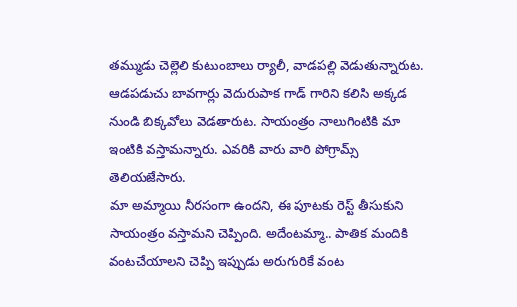తమ్ముడు చెల్లెలి కుటుంబాలు ర్యాలీ, వాడపల్లి వెడుతున్నారుట. ఆడపడుచు బావగార్లు వెదురుపాక గాడ్ గారిని కలిసి అక్కడ నుండి బిక్కవోలు వెడతారుట. సాయంత్రం నాలుగింటికి మా ఇంటికి వస్తామన్నారు. ఎవరికి వారు వారి పోగ్రామ్స్ తెలియజేసారు.
మా అమ్మాయి నీరసంగా ఉందని, ఈ పూటకు రెస్ట్ తీసుకుని సాయంత్రం వస్తామని చెప్పింది. అదేంటమ్మా.. పాతిక మందికి వంటచేయాలని చెప్పి ఇప్పుడు అరుగురికే వంట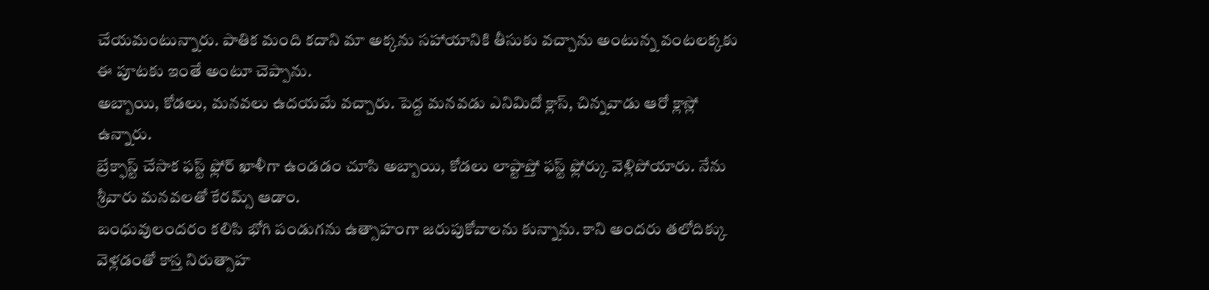చేయమంటున్నారు. పాతిక మంది కదాని మా అక్కను సహాయానికి తీసుకు వచ్చాను అంటున్న వంటలక్కకు ఈ పూటకు ఇంతే అంటూ చెప్పాను.
అబ్బాయి, కోడలు, మనవలు ఉదయమే వచ్చారు. పెద్ద మనవడు ఎనిమిదో క్లాస్, చిన్నవాడు ఆరో క్లాస్లో ఉన్నారు.
బ్రేక్ఫాస్ట్ చేసాక ఫస్ట్ ఫ్లోర్ ఖాళీగా ఉండడం చూసి అబ్బాయి, కోడలు లాప్టాప్తో ఫస్ట్ ఫ్లోర్కు వెళ్లిపోయారు. నేను శ్రీవారు మనవలతో కేరమ్స్ ఆడాం.
బంధువులందరం కలిసి భోగి పండుగను ఉత్సాహంగా జరుపుకోవాలను కున్నాను. కాని అందరు తలోదిక్కు వెళ్లడంతో కాస్త నిరుత్సాహ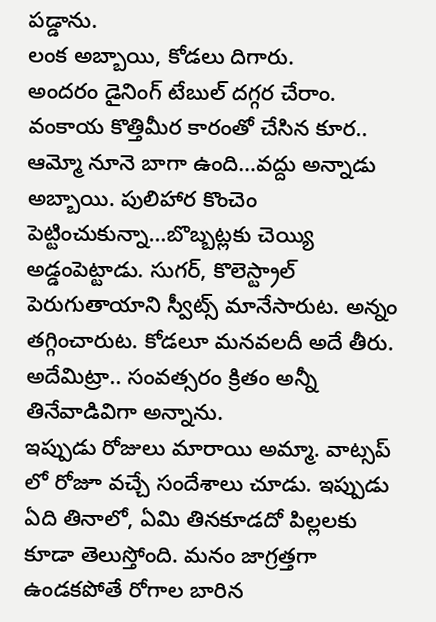పడ్డాను.
లంక అబ్బాయి, కోడలు దిగారు.
అందరం డైనింగ్ టేబుల్ దగ్గర చేరాం. వంకాయ కొత్తిమీర కారంతో చేసిన కూర.. ఆమ్మో నూనె బాగా ఉంది…వద్దు అన్నాడు అబ్బాయి. పులిహార కొంచెం పెట్టించుకున్నా…బొబ్బట్లకు చెయ్యి అడ్డంపెట్టాడు. సుగర్, కొలెస్ట్రాల్ పెరుగుతాయాని స్వీట్స్ మానేసారుట. అన్నం తగ్గించారుట. కోడలూ మనవలదీ అదే తీరు.
అదేమిట్రా.. సంవత్సరం క్రితం అన్నీ తినేవాడివిగా అన్నాను.
ఇప్పుడు రోజులు మారాయి అమ్మా. వాట్సప్ లో రోజూ వచ్చే సందేశాలు చూడు. ఇప్పుడు ఏది తినాలో, ఏమి తినకూడదో పిల్లలకు కూడా తెలుస్తోంది. మనం జాగ్రత్తగా ఉండకపోతే రోగాల బారిన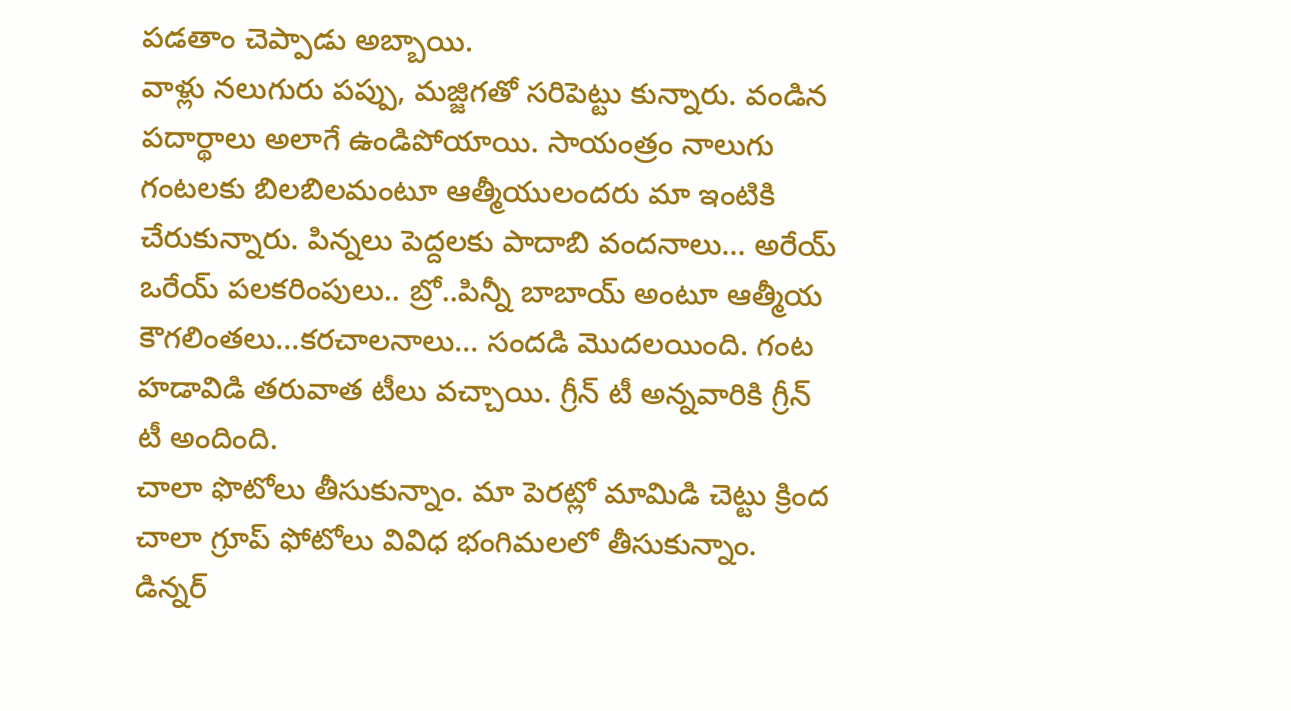పడతాం చెప్పాడు అబ్బాయి.
వాళ్లు నలుగురు పప్పు, మజ్జిగతో సరిపెట్టు కున్నారు. వండిన పదార్థాలు అలాగే ఉండిపోయాయి. సాయంత్రం నాలుగు గంటలకు బిలబిలమంటూ ఆత్మీయులందరు మా ఇంటికి చేరుకున్నారు. పిన్నలు పెద్దలకు పాదాబి వందనాలు… అరేయ్ ఒరేయ్ పలకరింపులు.. బ్రో..పిన్నీ బాబాయ్ అంటూ ఆత్మీయ కౌగలింతలు…కరచాలనాలు… సందడి మొదలయింది. గంట హడావిడి తరువాత టీలు వచ్చాయి. గ్రీన్ టీ అన్నవారికి గ్రీన్ టీ అందింది.
చాలా ఫొటోలు తీసుకున్నాం. మా పెరట్లో మామిడి చెట్టు క్రింద చాలా గ్రూప్ ఫోటోలు వివిధ భంగిమలలో తీసుకున్నాం.
డిన్నర్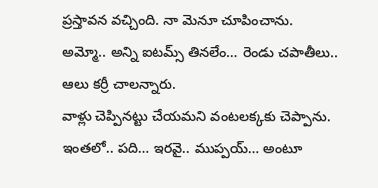ప్రస్తావన వచ్చింది. నా మెనూ చూపించాను.
అమ్మో.. అన్ని ఐటమ్స్ తినలేం… రెండు చపాతీలు.. ఆలు కర్రీ చాలన్నారు.
వాళ్లు చెప్పినట్టు చేయమని వంటలక్కకు చెప్పాను.
ఇంతలో.. పది… ఇరవై.. ముప్పయ్… అంటూ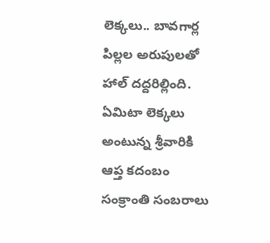లెక్కలు.. బావగార్ల పిల్లల అరుపులతో హాల్ దద్దరిల్లింది. ఏమిటా లెక్కలు అంటున్న శ్రీవారికి
ఆప్త కదంబం సంక్రాంతి సంబరాలు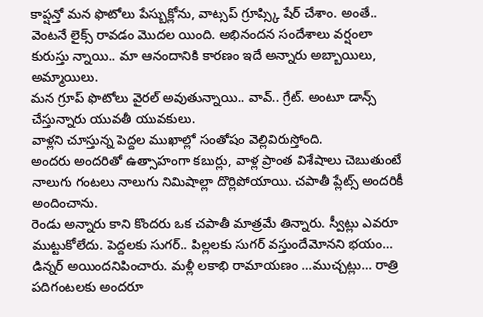కాప్షన్తో మన ఫొటోలు పేస్బుక్లోను, వాట్సప్ గ్రూప్స్కి షేర్ చేశాం. అంతే.. వెంటనే లైక్స్ రావడం మొదల యింది. అభినందన సందేశాలు వర్షంలా కురుస్తు న్నాయి.. మా ఆనందానికి కారణం ఇదే అన్నారు అబ్బాయిలు, అమ్మాయిలు.
మన గ్రూప్ ఫొటోలు వైరల్ అవుతున్నాయి.. వావ్.. గ్రేట్. అంటూ డాన్స్ చేస్తున్నారు యువతీ యువకులు.
వాళ్లని చూస్తున్న పెద్దల ముఖాల్లో సంతోషం వెల్లివిరుస్తోంది.
అందరు అందరితో ఉత్సాహంగా కబుర్లు, వాళ్ల ప్రాంత విశేషాలు చెబుతుంటే నాలుగు గంటలు నాలుగు నిమిషాల్లా దొర్లిపోయాయి. చపాతీ ప్లేట్స్ అందరికీ అందించాను.
రెండు అన్నారు కాని కొందరు ఒక చపాతీ మాత్రమే తిన్నారు. స్వీట్లు ఎవరూ ముట్టుకోలేదు. పెద్దలకు సుగర్.. పిల్లలకు సుగర్ వస్తుందేమోనని భయం…
డిన్నర్ అయిందనిపించారు. మళ్లీ లకాభి రామాయణం …ముచ్చట్లు… రాత్రి పదిగంటలకు అందరూ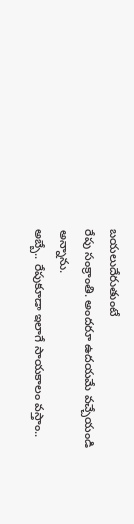బయలుదేరుతుంటే
రేపు సంక్రాంతి. అందరూ ఉదయమే వచ్చేయండి అన్నాను.
అబ్బే.. రేపుకూడా ఇలాగే సాయకాలం వస్తాం..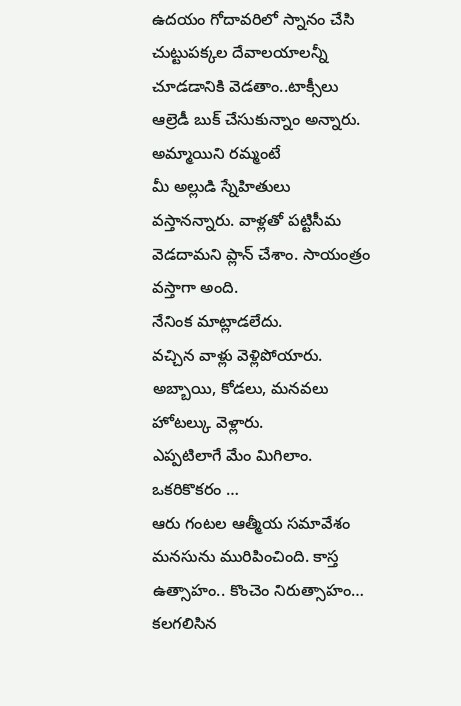ఉదయం గోదావరిలో స్నానం చేసి చుట్టుపక్కల దేవాలయాలన్నీ చూడడానికి వెడతాం..టాక్సీలు ఆల్రెడీ బుక్ చేసుకున్నాం అన్నారు.
అమ్మాయిని రమ్మంటే
మీ అల్లుడి స్నేహితులు వస్తానన్నారు. వాళ్లతో పట్టిసీమ వెడదామని ప్లాన్ చేశాం. సాయంత్రం వస్తాగా అంది.
నేనింక మాట్లాడలేదు.
వచ్చిన వాళ్లు వెళ్లిపోయారు. అబ్బాయి, కోడలు, మనవలు హోటల్కు వెళ్లారు.
ఎప్పటిలాగే మేం మిగిలాం. ఒకరికొకరం …
ఆరు గంటల ఆత్మీయ సమావేశం మనసును మురిపించింది. కాస్త ఉత్సాహం.. కొంచెం నిరుత్సాహం… కలగలిసిన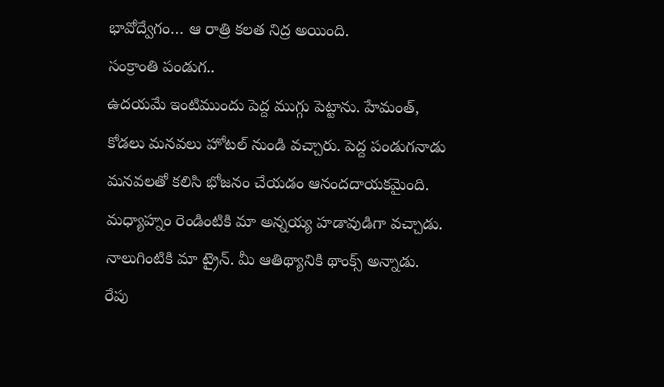భావోద్వేగం… ఆ రాత్రి కలత నిద్ర అయింది.
సంక్రాంతి పండుగ..
ఉదయమే ఇంటిముందు పెద్ద ముగ్గు పెట్టాను. హేమంత్, కోడలు మనవలు హోటల్ నుండి వచ్చారు. పెద్ద పండుగనాడు మనవలతో కలిసి భోజనం చేయడం ఆనందదాయకమైంది.
మధ్యాహ్నం రెండింటికి మా అన్నయ్య హడావుడిగా వచ్చాడు. నాలుగింటికి మా ట్రైన్. మీ ఆతిథ్యానికి థాంక్స్ అన్నాడు.
రేపు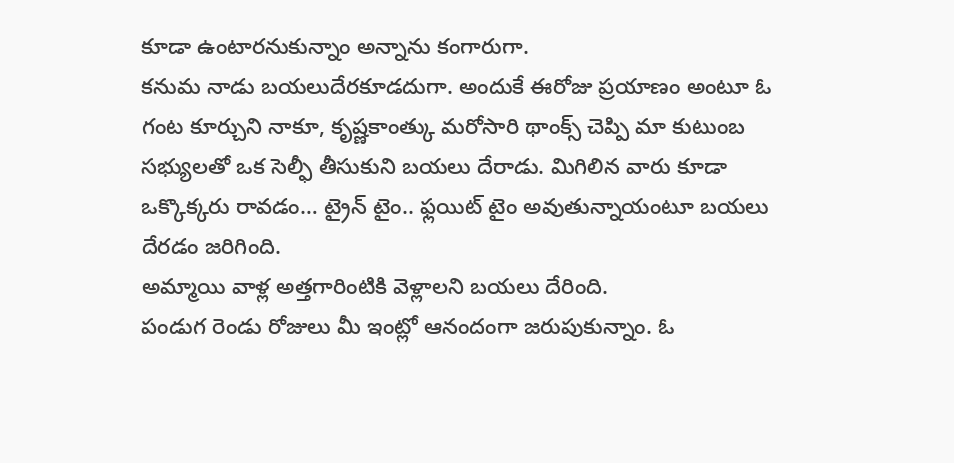కూడా ఉంటారనుకున్నాం అన్నాను కంగారుగా.
కనుమ నాడు బయలుదేరకూడదుగా. అందుకే ఈరోజు ప్రయాణం అంటూ ఓ గంట కూర్చుని నాకూ, కృష్ణకాంత్కు మరోసారి థాంక్స్ చెప్పి మా కుటుంబ సభ్యులతో ఒక సెల్ఫీ తీసుకుని బయలు దేరాడు. మిగిలిన వారు కూడా ఒక్కొక్కరు రావడం… ట్రైన్ టైం.. ఫ్లయిట్ టైం అవుతున్నాయంటూ బయలు దేరడం జరిగింది.
అమ్మాయి వాళ్ల అత్తగారింటికి వెళ్లాలని బయలు దేరింది.
పండుగ రెండు రోజులు మీ ఇంట్లో ఆనందంగా జరుపుకున్నాం. ఓ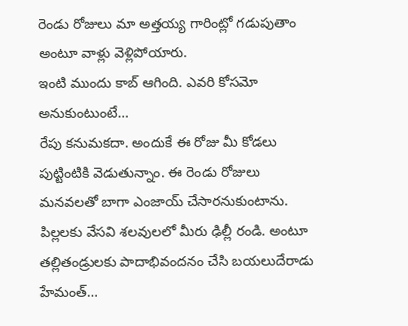రెండు రోజులు మా అత్తయ్య గారింట్లో గడుపుతాం అంటూ వాళ్లు వెళ్లిపోయారు.
ఇంటి ముందు కాబ్ ఆగింది. ఎవరి కోసమో అనుకుంటుంటే…
రేపు కనుమకదా. అందుకే ఈ రోజు మీ కోడలు పుట్టింటికి వెడుతున్నాం. ఈ రెండు రోజులు మనవలతో బాగా ఎంజాయ్ చేసారనుకుంటాను. పిల్లలకు వేసవి శలవులలో మీరు ఢిల్లీ రండి. అంటూ తల్లితండ్రులకు పాదాభివందనం చేసి బయలుదేరాడు హేమంత్…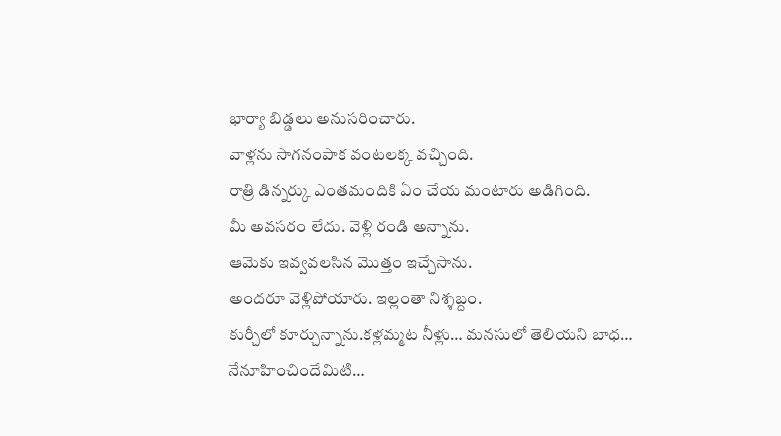భార్యా బిడ్డలు అనుసరించారు.
వాళ్లను సాగనంపాక వంటలక్క వచ్చింది.
రాత్రి డిన్నర్కు ఎంతమందికి ఏం చేయ మంటారు అడిగింది.
మీ అవసరం లేదు. వెళ్లి రండి అన్నాను.
ఆమెకు ఇవ్వవలసిన మొత్తం ఇచ్చేసాను.
అందరూ వెళ్లిపోయారు. ఇల్లంతా నిశ్శబ్దం.
కుర్చీలో కూర్చున్నాను.కళ్లమ్మట నీళ్లు… మనసులో తెలియని బాధ…
నేనూహించిందేమిటి…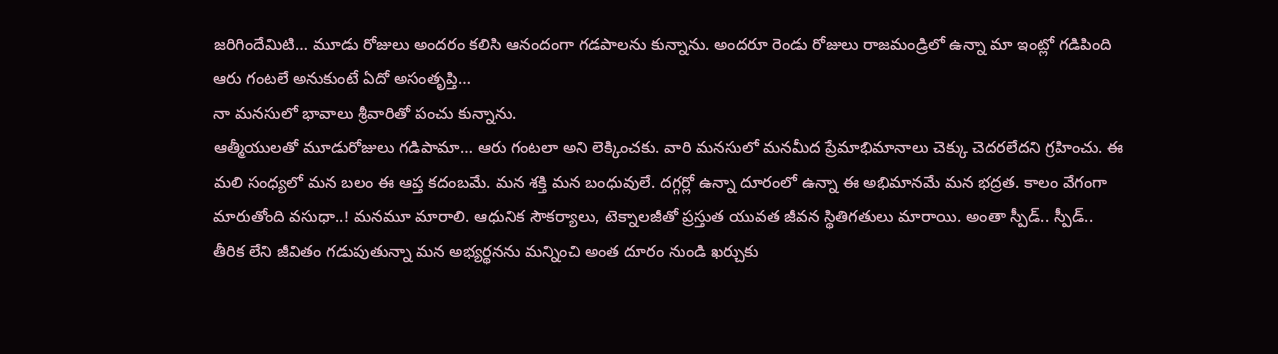జరిగిందేమిటి… మూడు రోజులు అందరం కలిసి ఆనందంగా గడపాలను కున్నాను. అందరూ రెండు రోజులు రాజమండ్రిలో ఉన్నా మా ఇంట్లో గడిపింది ఆరు గంటలే అనుకుంటే ఏదో అసంతృప్తి…
నా మనసులో భావాలు శ్రీవారితో పంచు కున్నాను.
ఆత్మీయులతో మూడురోజులు గడిపామా… ఆరు గంటలా అని లెక్కించకు. వారి మనసులో మనమీద ప్రేమాభిమానాలు చెక్కు చెదరలేదని గ్రహించు. ఈ మలి సంధ్యలో మన బలం ఈ ఆప్త కదంబమే. మన శక్తి మన బంధువులే. దగ్గర్లో ఉన్నా దూరంలో ఉన్నా ఈ అభిమానమే మన భద్రత. కాలం వేగంగా మారుతోంది వసుధా..! మనమూ మారాలి. ఆధునిక సౌకర్యాలు, టెక్నాలజీతో ప్రస్తుత యువత జీవన స్థితిగతులు మారాయి. అంతా స్పీడ్.. స్పీడ్..
తీరిక లేని జీవితం గడుపుతున్నా మన అభ్యర్థనను మన్నించి అంత దూరం నుండి ఖర్చుకు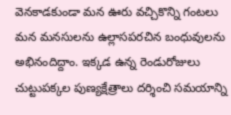వెనకాడకుండా మన ఊరు వచ్చికొన్ని గంటలు మన మనసులను ఉల్లాసపరచిన బంధువులను అభినందిద్దాం. ఇక్కడ ఉన్న రెండురోజులు చుట్టుపక్కల పుణ్యక్షేత్రాలు దర్శించి సమయాన్ని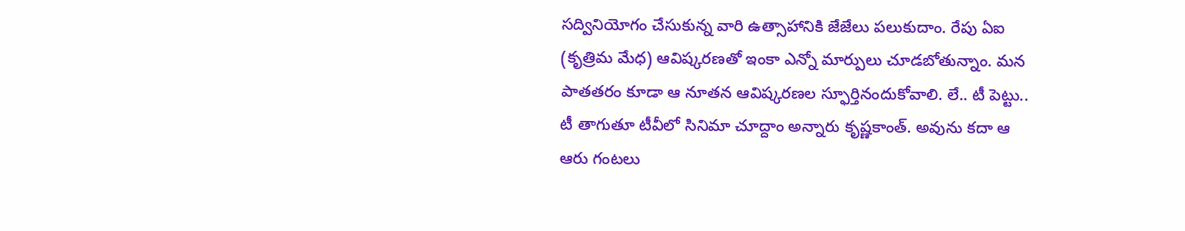సద్వినియోగం చేసుకున్న వారి ఉత్సాహానికి జేజేలు పలుకుదాం. రేపు ఏఐ (కృత్రిమ మేధ) ఆవిష్కరణతో ఇంకా ఎన్నో మార్పులు చూడబోతున్నాం. మన పాతతరం కూడా ఆ నూతన ఆవిష్కరణల స్ఫూర్తినందుకోవాలి. లే.. టీ పెట్టు.. టీ తాగుతూ టీవీలో సినిమా చూద్దాం అన్నారు కృష్ణకాంత్. అవును కదా ఆ ఆరు గంటలు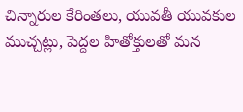చిన్నారుల కేరింతలు, యువతీ యువకుల ముచ్చట్లు, పెద్దల హితోక్తులతో మన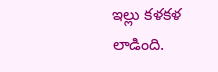ఇల్లు కళకళ లాడింది.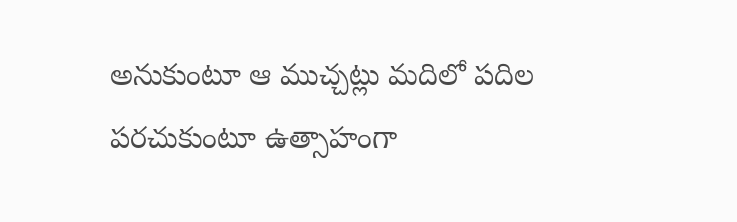అనుకుంటూ ఆ ముచ్చట్లు మదిలో పదిల పరచుకుంటూ ఉత్సాహంగా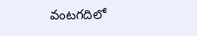వంటగదిలో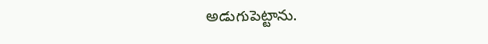అడుగుపెట్టాను.